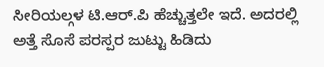ಸೀರಿಯಲ್ಗಳ ಟಿ.ಆರ್.ಪಿ ಹೆಚ್ಚುತ್ತಲೇ ಇದೆ. ಅದರಲ್ಲಿ ಅತ್ತೆ ಸೊಸೆ ಪರಸ್ಪರ ಜುಟ್ಟು ಹಿಡಿದು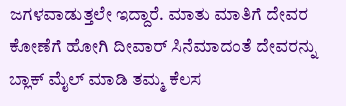ಜಗಳವಾಡುತ್ತಲೇ ಇದ್ದಾರೆ. ಮಾತು ಮಾತಿಗೆ ದೇವರ ಕೋಣೆಗೆ ಹೋಗಿ ದೀವಾರ್ ಸಿನೆಮಾದಂತೆ ದೇವರನ್ನು ಬ್ಲಾಕ್ ಮೈಲ್ ಮಾಡಿ ತಮ್ಮ ಕೆಲಸ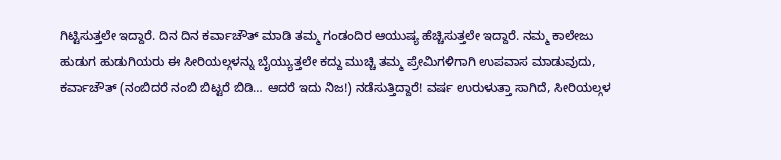ಗಿಟ್ಟಿಸುತ್ತಲೇ ಇದ್ದಾರೆ. ದಿನ ದಿನ ಕರ್ವಾಚೌತ್ ಮಾಡಿ ತಮ್ಮ ಗಂಡಂದಿರ ಆಯುಷ್ಯ ಹೆಚ್ಚಿಸುತ್ತಲೇ ಇದ್ದಾರೆ. ನಮ್ಮ ಕಾಲೇಜು ಹುಡುಗ ಹುಡುಗಿಯರು ಈ ಸೀರಿಯಲ್ಗಳನ್ನು ಬೈಯ್ಯುತ್ತಲೇ ಕದ್ದು ಮುಚ್ಚಿ ತಮ್ಮ ಪ್ರೇಮಿಗಳಿಗಾಗಿ ಉಪವಾಸ ಮಾಡುವುದು, ಕರ್ವಾಚೌತ್ (ನಂಬಿದರೆ ನಂಬಿ ಬಿಟ್ಟರೆ ಬಿಡಿ… ಆದರೆ ಇದು ನಿಜ!) ನಡೆಸುತ್ತಿದ್ದಾರೆ! ವರ್ಷ ಉರುಳುತ್ತಾ ಸಾಗಿದೆ, ಸೀರಿಯಲ್ಗಳ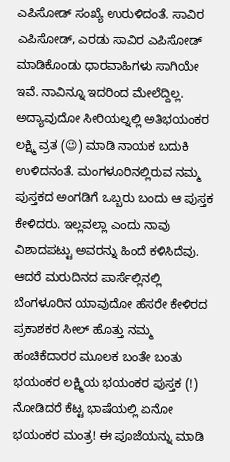ಎಪಿಸೋಡ್ ಸಂಖ್ಯೆ ಉರುಳಿದಂತೆ. ಸಾವಿರ ಎಪಿಸೋಡ್, ಎರಡು ಸಾವಿರ ಎಪಿಸೋಡ್ ಮಾಡಿಕೊಂಡು ಧಾರವಾಹಿಗಳು ಸಾಗಿಯೇ ಇವೆ. ನಾವಿನ್ನೂ ಇದರಿಂದ ಮೇಲೆದ್ದಿಲ್ಲ.
ಅದ್ಯಾವುದೋ ಸೀರಿಯಲ್ನಲ್ಲಿ ಅತಿಭಯಂಕರ ಲಕ್ಷ್ಮಿ ವ್ರತ (😉) ಮಾಡಿ ನಾಯಕ ಬದುಕಿ ಉಳಿದನಂತೆ. ಮಂಗಳೂರಿನಲ್ಲಿರುವ ನಮ್ಮ ಪುಸ್ತಕದ ಅಂಗಡಿಗೆ ಒಬ್ಬರು ಬಂದು ಆ ಪುಸ್ತಕ ಕೇಳಿದರು. ಇಲ್ಲವಲ್ಲಾ ಎಂದು ನಾವು ವಿಶಾದಪಟ್ಟು ಅವರನ್ನು ಹಿಂದೆ ಕಳಿಸಿದೆವು. ಆದರೆ ಮರುದಿನದ ಪಾರ್ಸೆಲ್ಲಿನಲ್ಲಿ ಬೆಂಗಳೂರಿನ ಯಾವುದೋ ಹೆಸರೇ ಕೇಳಿರದ ಪ್ರಕಾಶಕರ ಸೀಲ್ ಹೊತ್ತು ನಮ್ಮ ಹಂಚಿಕೆದಾರರ ಮೂಲಕ ಬಂತೇ ಬಂತು ಭಯಂಕರ ಲಕ್ಷ್ಮಿಯ ಭಯಂಕರ ಪುಸ್ತಕ (!) ನೋಡಿದರೆ ಕೆಟ್ಟ ಭಾಷೆಯಲ್ಲಿ ಏನೋ ಭಯಂಕರ ಮಂತ್ರ! ಈ ಪೂಜೆಯನ್ನು ಮಾಡಿ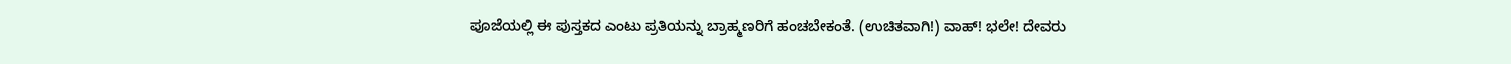ಪೂಜೆಯಲ್ಲಿ ಈ ಪುಸ್ತಕದ ಎಂಟು ಪ್ರತಿಯನ್ನು ಬ್ರಾಹ್ಮಣರಿಗೆ ಹಂಚಬೇಕಂತೆ. (ಉಚಿತವಾಗಿ!) ವಾಹ್! ಭಲೇ! ದೇವರು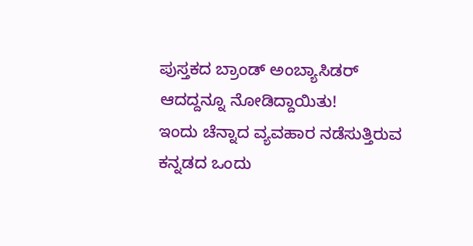ಪುಸ್ತಕದ ಬ್ರಾಂಡ್ ಅಂಬ್ಯಾಸಿಡರ್ ಆದದ್ದನ್ನೂ ನೋಡಿದ್ದಾಯಿತು!
ಇಂದು ಚೆನ್ನಾದ ವ್ಯವಹಾರ ನಡೆಸುತ್ತಿರುವ ಕನ್ನಡದ ಒಂದು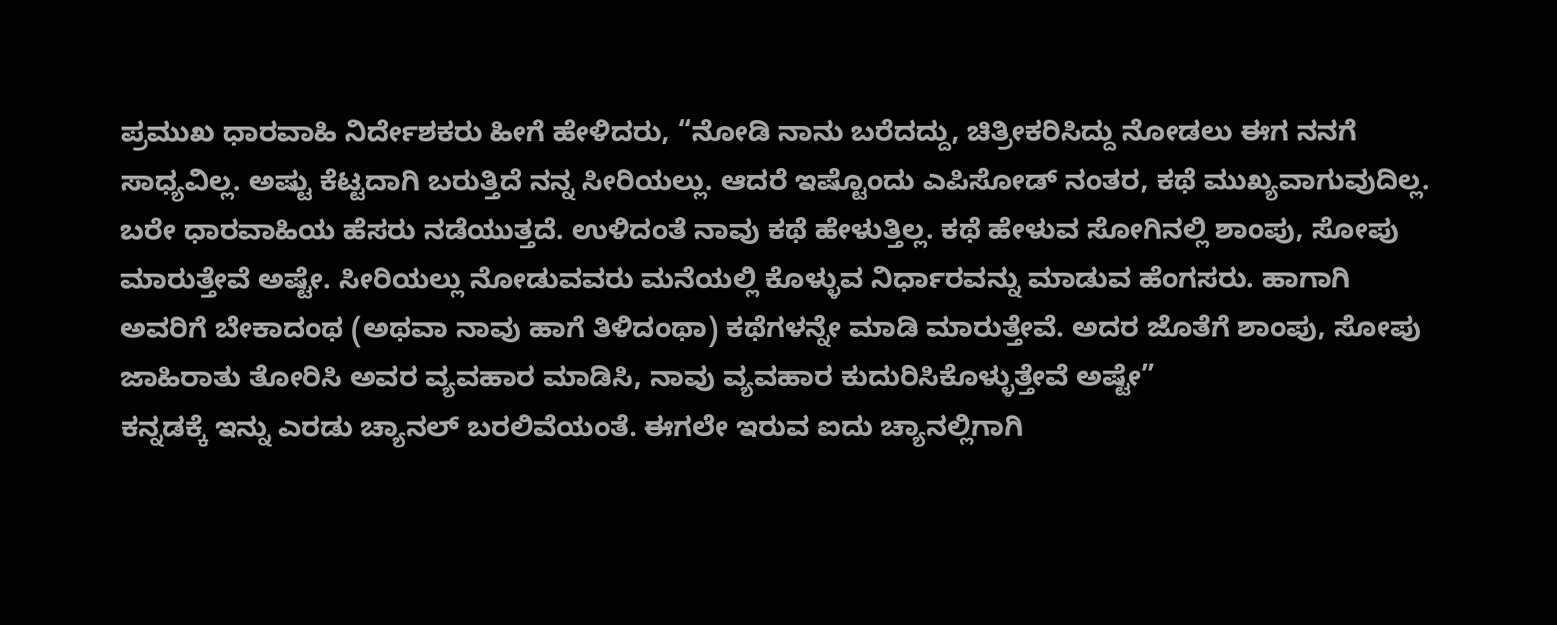ಪ್ರಮುಖ ಧಾರವಾಹಿ ನಿರ್ದೇಶಕರು ಹೀಗೆ ಹೇಳಿದರು, “ನೋಡಿ ನಾನು ಬರೆದದ್ದು, ಚಿತ್ರೀಕರಿಸಿದ್ದು ನೋಡಲು ಈಗ ನನಗೆ ಸಾಧ್ಯವಿಲ್ಲ. ಅಷ್ಟು ಕೆಟ್ಟದಾಗಿ ಬರುತ್ತಿದೆ ನನ್ನ ಸೀರಿಯಲ್ಲು. ಆದರೆ ಇಷ್ಟೊಂದು ಎಪಿಸೋಡ್ ನಂತರ, ಕಥೆ ಮುಖ್ಯವಾಗುವುದಿಲ್ಲ. ಬರೇ ಧಾರವಾಹಿಯ ಹೆಸರು ನಡೆಯುತ್ತದೆ. ಉಳಿದಂತೆ ನಾವು ಕಥೆ ಹೇಳುತ್ತಿಲ್ಲ. ಕಥೆ ಹೇಳುವ ಸೋಗಿನಲ್ಲಿ ಶಾಂಪು, ಸೋಪು ಮಾರುತ್ತೇವೆ ಅಷ್ಟೇ. ಸೀರಿಯಲ್ಲು ನೋಡುವವರು ಮನೆಯಲ್ಲಿ ಕೊಳ್ಳುವ ನಿರ್ಧಾರವನ್ನು ಮಾಡುವ ಹೆಂಗಸರು. ಹಾಗಾಗಿ ಅವರಿಗೆ ಬೇಕಾದಂಥ (ಅಥವಾ ನಾವು ಹಾಗೆ ತಿಳಿದಂಥಾ) ಕಥೆಗಳನ್ನೇ ಮಾಡಿ ಮಾರುತ್ತೇವೆ. ಅದರ ಜೊತೆಗೆ ಶಾಂಪು, ಸೋಪು ಜಾಹಿರಾತು ತೋರಿಸಿ ಅವರ ವ್ಯವಹಾರ ಮಾಡಿಸಿ, ನಾವು ವ್ಯವಹಾರ ಕುದುರಿಸಿಕೊಳ್ಳುತ್ತೇವೆ ಅಷ್ಟೇ”
ಕನ್ನಡಕ್ಕೆ ಇನ್ನು ಎರಡು ಚ್ಯಾನಲ್ ಬರಲಿವೆಯಂತೆ. ಈಗಲೇ ಇರುವ ಐದು ಚ್ಯಾನಲ್ಲಿಗಾಗಿ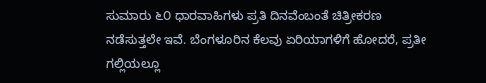ಸುಮಾರು ೬೦ ಧಾರವಾಹಿಗಳು ಪ್ರತಿ ದಿನವೆಂಬಂತೆ ಚಿತ್ರೀಕರಣ ನಡೆಸುತ್ತಲೇ ಇವೆ. ಬೆಂಗಳೂರಿನ ಕೆಲವು ಏರಿಯಾಗಳಿಗೆ ಹೋದರೆ, ಪ್ರತೀ ಗಲ್ಲಿಯಲ್ಲೂ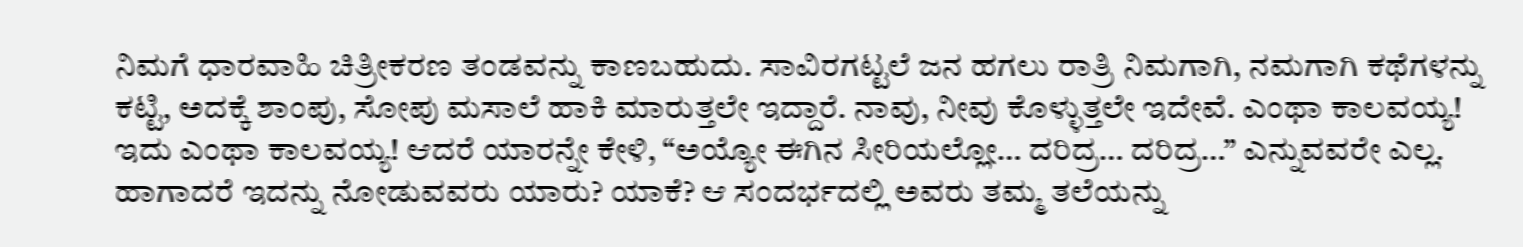ನಿಮಗೆ ಧಾರವಾಹಿ ಚಿತ್ರೀಕರಣ ತಂಡವನ್ನು ಕಾಣಬಹುದು. ಸಾವಿರಗಟ್ಟಲೆ ಜನ ಹಗಲು ರಾತ್ರಿ ನಿಮಗಾಗಿ, ನಮಗಾಗಿ ಕಥೆಗಳನ್ನು ಕಟ್ಟಿ, ಅದಕ್ಕೆ ಶಾಂಪು, ಸೋಪು ಮಸಾಲೆ ಹಾಕಿ ಮಾರುತ್ತಲೇ ಇದ್ದಾರೆ. ನಾವು, ನೀವು ಕೊಳ್ಳುತ್ತಲೇ ಇದೇವೆ. ಎಂಥಾ ಕಾಲವಯ್ಯ! ಇದು ಎಂಥಾ ಕಾಲವಯ್ಯ! ಆದರೆ ಯಾರನ್ನೇ ಕೇಳಿ, “ಅಯ್ಯೋ ಈಗಿನ ಸೀರಿಯಲ್ಲೋ… ದರಿದ್ರ… ದರಿದ್ರ…” ಎನ್ನುವವರೇ ಎಲ್ಲ. ಹಾಗಾದರೆ ಇದನ್ನು ನೋಡುವವರು ಯಾರು? ಯಾಕೆ? ಆ ಸಂದರ್ಭದಲ್ಲಿ ಅವರು ತಮ್ಮ ತಲೆಯನ್ನು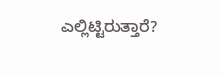ಎಲ್ಲಿಟ್ಟಿರುತ್ತಾರೆ?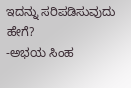ಇದನ್ನು ಸರಿಪಡಿಸುವುದು ಹೇಗೆ?
-ಅಭಯ ಸಿಂಹ